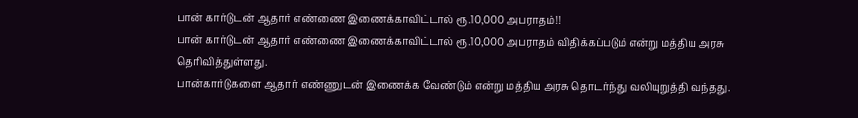பான் கார்டுடன் ஆதார் எண்ணை இணைக்காவிட்டால் ரூ.10,000 அபராதம்!!
பான் கார்டுடன் ஆதார் எண்ணை இணைக்காவிட்டால் ரூ.10,000 அபராதம் விதிக்கப்படும் என்று மத்திய அரசு தெரிவித்துள்ளது.
பான்கார்டுகளை ஆதார் எண்ணுடன் இணைக்க வேண்டும் என்று மத்திய அரசு தொடர்ந்து வலியுறுத்தி வந்தது.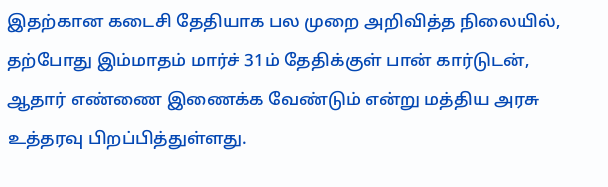இதற்கான கடைசி தேதியாக பல முறை அறிவித்த நிலையில், தற்போது இம்மாதம் மார்ச் 31ம் தேதிக்குள் பான் கார்டுடன், ஆதார் எண்ணை இணைக்க வேண்டும் என்று மத்திய அரசு உத்தரவு பிறப்பித்துள்ளது.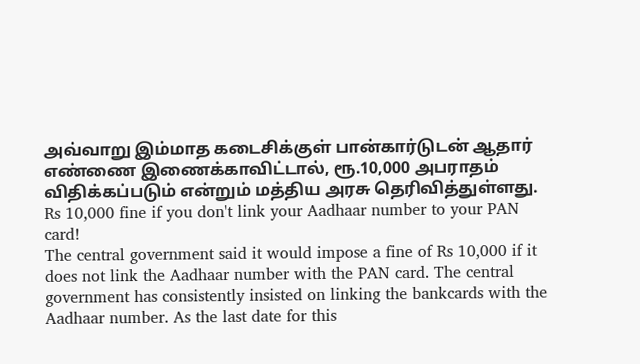அவ்வாறு இம்மாத கடைசிக்குள் பான்கார்டுடன் ஆதார் எண்ணை இணைக்காவிட்டால், ரூ.10,000 அபராதம் விதிக்கப்படும் என்றும் மத்திய அரசு தெரிவித்துள்ளது.
Rs 10,000 fine if you don't link your Aadhaar number to your PAN card!
The central government said it would impose a fine of Rs 10,000 if it does not link the Aadhaar number with the PAN card. The central government has consistently insisted on linking the bankcards with the Aadhaar number. As the last date for this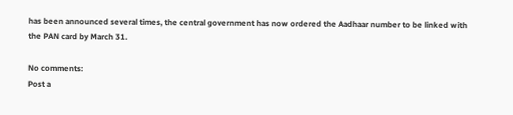has been announced several times, the central government has now ordered the Aadhaar number to be linked with the PAN card by March 31.

No comments:
Post a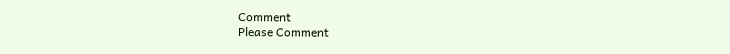Comment
Please Comment